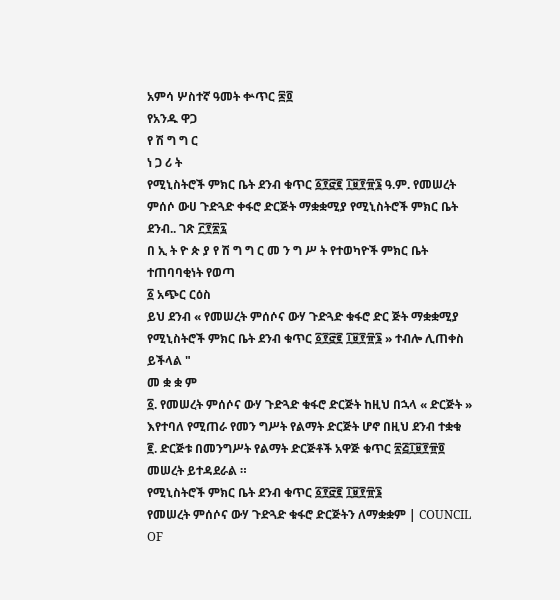አምሳ ሦስተኛ ዓመት ቍጥር ፷፬
የአንዱ ዋጋ
የ ሽ ግ ግ ር
ነ ጋ ሪ ት
የሚኒስትሮች ምክር ቤት ደንብ ቁጥር ፩፻፸፪ ፲፱፻፹፮ ዓ.ም. የመሠረት ምሰሶ ውሀ ጉድጓድ ቀፋሮ ድርጅት ማቋቋሚያ የሚኒስትሮች ምክር ቤት ደንብ.. ገጽ ፫፻፳፯
በ ኢ ት ዮ ጵ ያ የ ሽ ግ ግ ር መ ን ግ ሥ ት የተወካዮች ምክር ቤት ተጠባባቂነት የወጣ
፩ አጭር ርዕስ
ይህ ደንብ « የመሠረት ምሰሶና ውሃ ጉድጓድ ቁፋሮ ድር ጅት ማቋቋሚያ የሚኒስትሮች ምክር ቤት ደንብ ቁጥር ፩፻፸፪ ፲፱፻፹፮ » ተብሎ ሊጠቀስ ይችላል "
መ ቋ ቋ ም
፩. የመሠረት ምሰሶና ውሃ ጉድጓድ ቁፋሮ ድርጅት ከዚህ በኋላ « ድርጅት » እየተባለ የሚጠራ የመን ግሥት የልማት ድርጅት ሆኖ በዚህ ደንብ ተቋቁ
፪. ድርጅቱ በመንግሥት የልማት ድርጅቶች አዋጅ ቁጥር ፳፭፲፱፻፹፬ መሠረት ይተዳደራል ።
የሚኒስትሮች ምክር ቤት ደንብ ቁጥር ፩፻፸፪ ፲፱፻፹፮
የመሠረት ምሰሶና ውሃ ጉድጓድ ቁፋሮ ድርጅትን ለማቋቋም | COUNCIL OF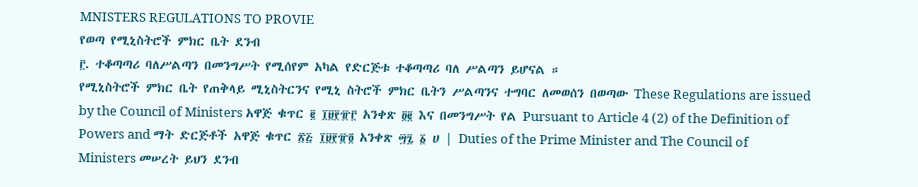MNISTERS REGULATIONS TO PROVIE
የወጣ የሚኒስትሮች ምክር ቤት ደንብ
፫. ተቆጣጣሪ ባለሥልጣን በመንግሥት የሚሰየም አካል የድርጅቱ ተቆጣጣሪ ባለ ሥልጣን ይሆናል ።
የሚኒስትሮች ምክር ቤት የጠቅላይ ሚኒስትርንና የሚኒ ስትሮች ምክር ቤትን ሥልጣንና ተግባር ለመወሰን በወጣው These Regulations are issued by the Council of Ministers አዋጅ ቁጥር ፪ ፲፱፻፹፫ አንቀጽ ፬፪ እና በመንግሥት የል Pursuant to Article 4 (2) of the Definition of Powers and ማት ድርጅቶች አዋጅ ቁጥር ፳፭ ፲፱፻፹፬ አንቀጽ ፵፯ ፩ ሀ | Duties of the Prime Minister and The Council of Ministers መሠረት ይህን ደንብ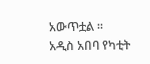አውጥቷል ።
አዲስ አበባ የካቲት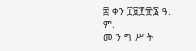፰ ቀን ፲፱፻፹፮ ዓ. ም.
መ ን ግ ሥ ት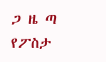ጋ ዜ ጣ
የፖስታ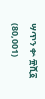ሣጥን ቍ ፹ሺ፩ (80,001)